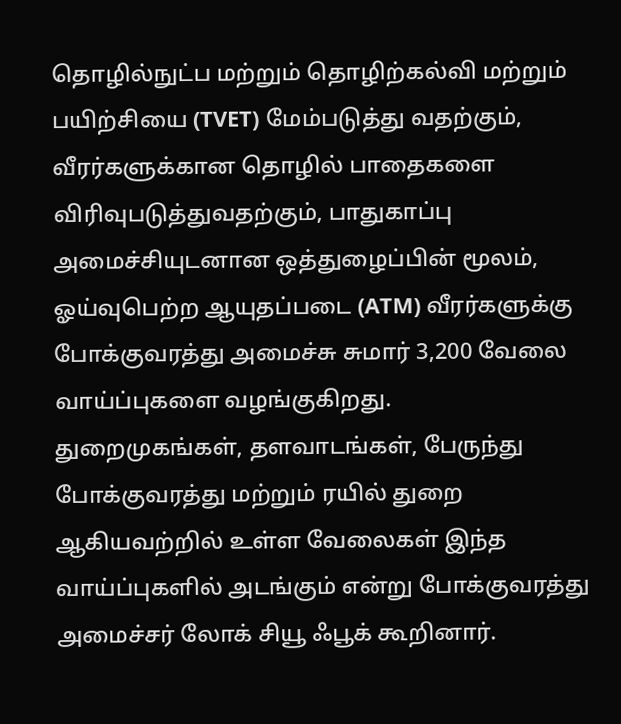தொழில்நுட்ப மற்றும் தொழிற்கல்வி மற்றும் பயிற்சியை (TVET) மேம்படுத்து வதற்கும், வீரர்களுக்கான தொழில் பாதைகளை விரிவுபடுத்துவதற்கும், பாதுகாப்பு அமைச்சியுடனான ஒத்துழைப்பின் மூலம், ஓய்வுபெற்ற ஆயுதப்படை (ATM) வீரர்களுக்கு போக்குவரத்து அமைச்சு சுமார் 3,200 வேலை வாய்ப்புகளை வழங்குகிறது.
துறைமுகங்கள், தளவாடங்கள், பேருந்து போக்குவரத்து மற்றும் ரயில் துறை ஆகியவற்றில் உள்ள வேலைகள் இந்த வாய்ப்புகளில் அடங்கும் என்று போக்குவரத்து அமைச்சர் லோக் சியூ ஃபூக் கூறினார்.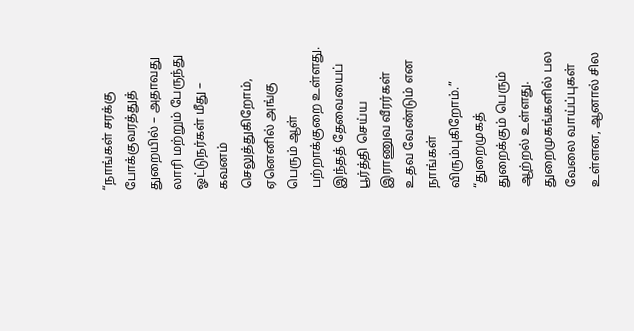“நாங்கள் சரக்கு போக்குவரத்துத் துறையில் – அதாவது லாரி மற்றும் பேருந்து ஓட்டுநர்கள் மீது – கவனம் செலுத்துகிறோம், ஏனெனில் அங்கு பெரும் ஆள் பற்றாக்குறை உள்ளது. இந்தத் தேவையைப் பூர்த்தி செய்ய இராணுவ வீரர்கள் உதவ வேண்டும் என நாங்கள் விரும்புகிறோம்.”
“துறைமுகத் துறைக்கும் பெரும் ஆற்றல் உள்ளது. துறைமுகங்களில் பல வேலை வாய்ப்புகள் உள்ளன, ஆனால் சில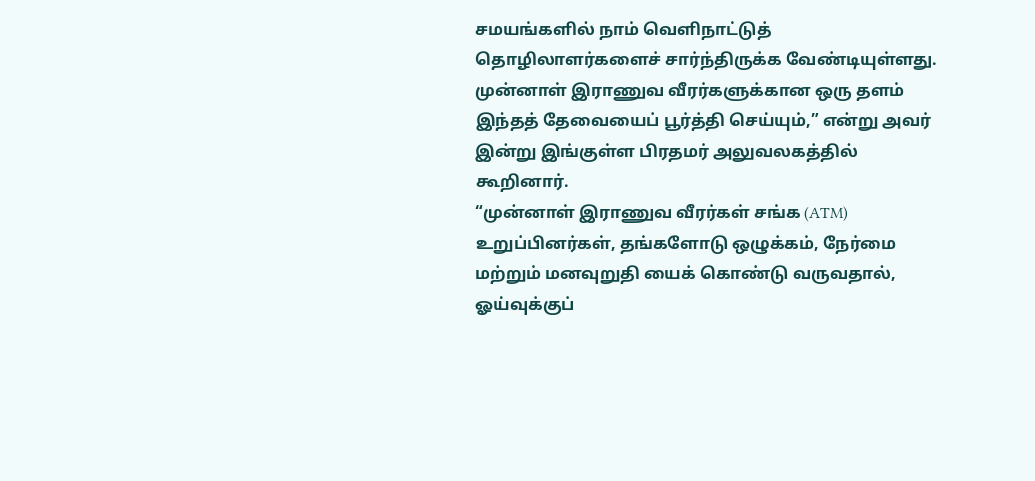சமயங்களில் நாம் வெளிநாட்டுத் தொழிலாளர்களைச் சார்ந்திருக்க வேண்டியுள்ளது. முன்னாள் இராணுவ வீரர்களுக்கான ஒரு தளம் இந்தத் தேவையைப் பூர்த்தி செய்யும்,” என்று அவர் இன்று இங்குள்ள பிரதமர் அலுவலகத்தில் கூறினார்.
“முன்னாள் இராணுவ வீரர்கள் சங்க (ATM) உறுப்பினர்கள், தங்களோடு ஒழுக்கம், நேர்மை மற்றும் மனவுறுதி யைக் கொண்டு வருவதால், ஓய்வுக்குப்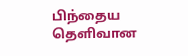பிந்தைய தெளிவான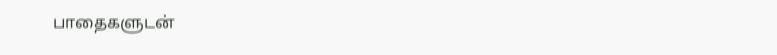பாதைகளுடன்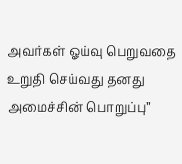அவர்கள் ஓய்வு பெறுவதை உறுதி செய்வது தனது அமைச்சின் பொறுப்பு”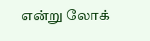என்று லோக்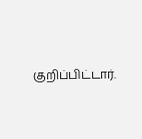குறிப்பிட்டார்.